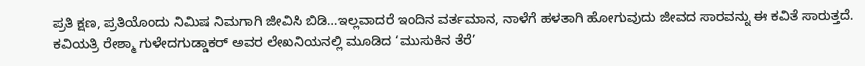ಪ್ರತಿ ಕ್ಷಣ, ಪ್ರತಿಯೊಂದು ನಿಮಿಷ ನಿಮಗಾಗಿ ಜೀವಿಸಿ ಬಿಡಿ…ಇಲ್ಲವಾದರೆ ಇಂದಿನ ವರ್ತಮಾನ, ನಾಳೆಗೆ ಹಳತಾಗಿ ಹೋಗುವುದು ಜೀವದ ಸಾರವನ್ನು ಈ ಕವಿತೆ ಸಾರುತ್ತದೆ. ಕವಿಯತ್ರಿ ರೇಶ್ಮಾ ಗುಳೇದಗುಡ್ಡಾಕರ್ ಅವರ ಲೇಖನಿಯನಲ್ಲಿ ಮೂಡಿದ ‘ಮುಸುಕಿನ ತೆರೆ’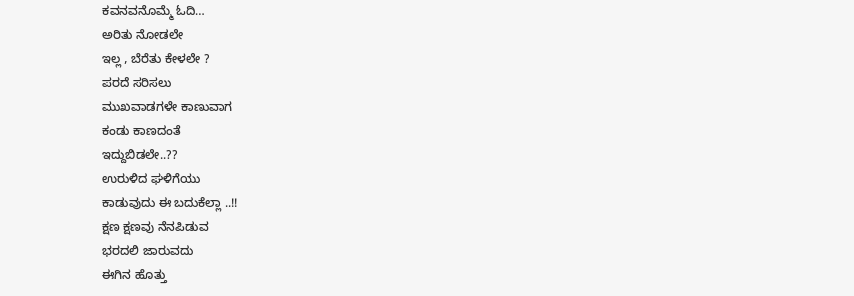ಕವನವನೊಮ್ಮೆ ಓದಿ…
ಅರಿತು ನೋಡಲೇ
ಇಲ್ಲ , ಬೆರೆತು ಕೇಳಲೇ ?
ಪರದೆ ಸರಿಸಲು
ಮುಖವಾಡಗಳೇ ಕಾಣುವಾಗ
ಕಂಡು ಕಾಣದಂತೆ
ಇದ್ದುಬಿಡಲೇ..??
ಉರುಳಿದ ಘಳಿಗೆಯು
ಕಾಡುವುದು ಈ ಬದುಕೆಲ್ಲಾ ..!!
ಕ್ಷಣ ಕ್ಷಣವು ನೆನಪಿಡುವ
ಭರದಲಿ ಜಾರುವದು
ಈಗಿನ ಹೊತ್ತು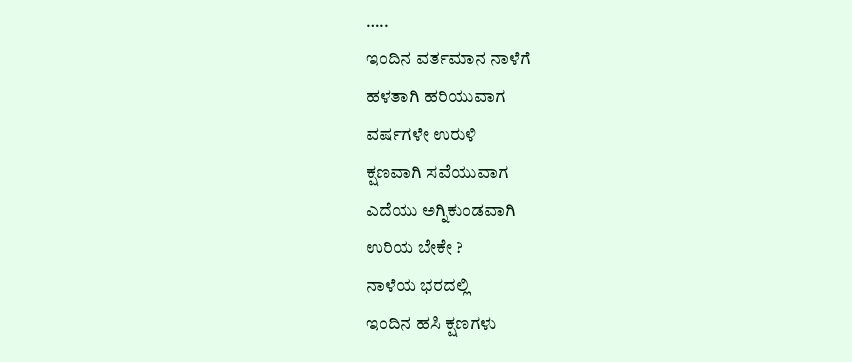…..
ಇಂದಿನ ವರ್ತಮಾನ ನಾಳೆಗೆ
ಹಳತಾಗಿ ಹರಿಯುವಾಗ
ವರ್ಷಗಳೇ ಉರುಳಿ
ಕ್ಷಣವಾಗಿ ಸವೆಯುವಾಗ
ಎದೆಯು ಅಗ್ನಿಕುಂಡವಾಗಿ
ಉರಿಯ ಬೇಕೇ ?
ನಾಳೆಯ ಭರದಲ್ಲಿ
ಇಂದಿನ ಹಸಿ ಕ್ಷಣಗಳು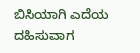ಬಿಸಿಯಾಗಿ ಎದೆಯ
ದಹಿಸುವಾಗ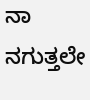ನಾ ನಗುತ್ತಲೇ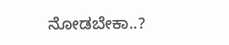ನೋಡಬೇಕಾ..?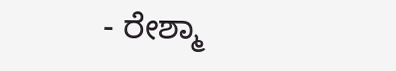- ರೇಶ್ಮಾ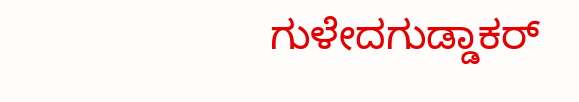ಗುಳೇದಗುಡ್ಡಾಕರ್